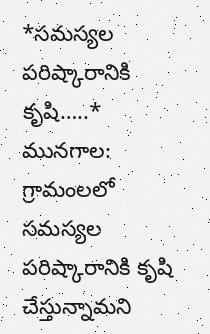*సమస్యల పరిష్కారానికి కృషి…..*
మునగాల: గ్రామంలలో సమస్యల పరిష్కారానికి కృషి చేస్తున్నామని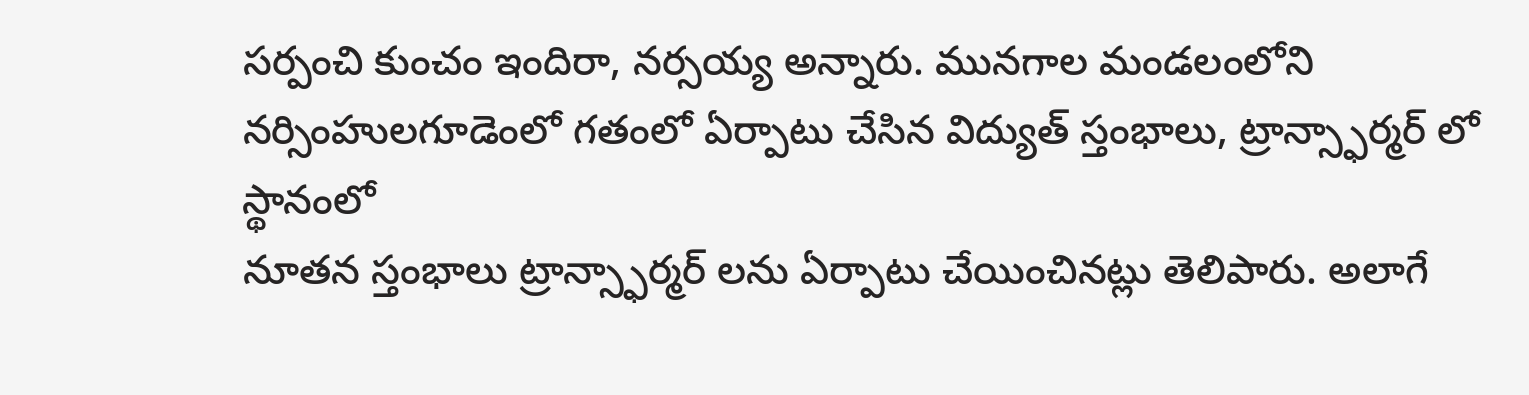సర్పంచి కుంచం ఇందిరా, నర్సయ్య అన్నారు. మునగాల మండలంలోని నర్సింహులగూడెంలో గతంలో ఏర్పాటు చేసిన విద్యుత్ స్తంభాలు, ట్రాన్స్ఫార్మర్ లో స్థానంలో
నూతన స్తంభాలు ట్రాన్స్ఫార్మర్ లను ఏర్పాటు చేయించినట్లు తెలిపారు. అలాగే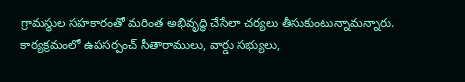గ్రామస్థుల సహకారంతో మరింత అభివృద్ధి చేసేలా చర్యలు తీసుకుంటున్నామన్నారు. కార్యక్రమంలో ఉపసర్పంచ్ సీతారాములు, వార్డు సభ్యులు,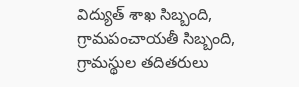విద్యుత్ శాఖ సిబ్బంది, గ్రామపంచాయతీ సిబ్బంది, గ్రామస్థుల తదితరులు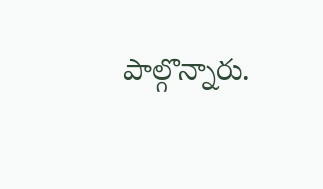పాల్గొన్నారు.